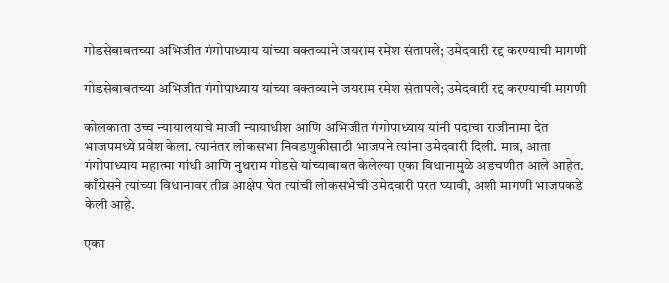गोडसेबाबतच्या अभिजीत गंगोपाध्याय यांच्या वक्तव्याने जयराम रमेश संतापले; उमेदवारी रद्द करण्याची मागणी

गोडसेबाबतच्या अभिजीत गंगोपाध्याय यांच्या वक्तव्याने जयराम रमेश संतापले; उमेदवारी रद्द करण्याची मागणी

कोलकाता उच्च न्यायालयाचे माजी न्यायाधीश आणि अभिजीत गंगोपाध्याय यांनी पदाचा राजीनामा देत भाजपमध्ये प्रवेश केला. त्यानंतर लोकसभा निवडणुकीसाठी भाजपने त्यांना उमेदवारी दिली. मात्र, आता गंगोपाध्याय महात्मा गांधी आणि नुथराम गोडसे यांच्याबाबत केलेल्या एका विधानामुळे अडचणीत आले आहेत. काँग्रेसने त्यांच्या विधानावर तीव्र आक्षेप घेत त्यांची लोकसभेची उमेदवारी परत घ्यावी, अशी मागणी भाजपकडे केली आहे.

एका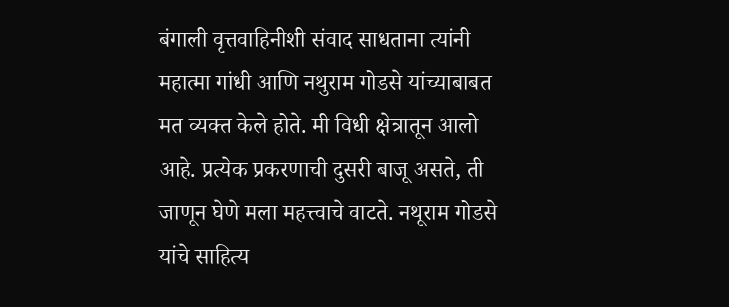बंगाली वृत्तवाहिनीशी संवाद साधताना त्यांनी महात्मा गांधी आणि नथुराम गोडसे यांच्याबाबत मत व्यक्त केले होते. मी विधी क्षेत्रातून आलो आहे. प्रत्येक प्रकरणाची दुसरी बाजू असते, ती जाणून घेणे मला महत्त्वाचे वाटते. नथूराम गोडसे यांचे साहित्य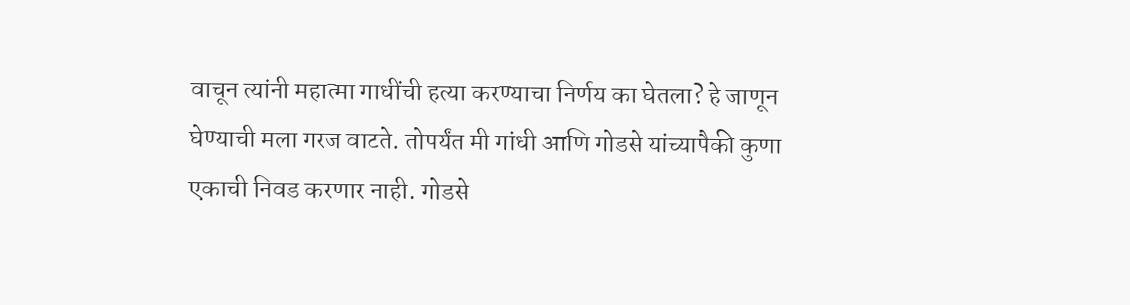वाचून त्यांनी महात्मा गाधींची हत्या करण्याचा निर्णय का घेतला? हे जाणून घेण्याची मला गरज वाटते. तोपर्यंत मी गांधी आणि गोडसे यांच्यापैकी कुणा एकाची निवड करणार नाही. गोडसे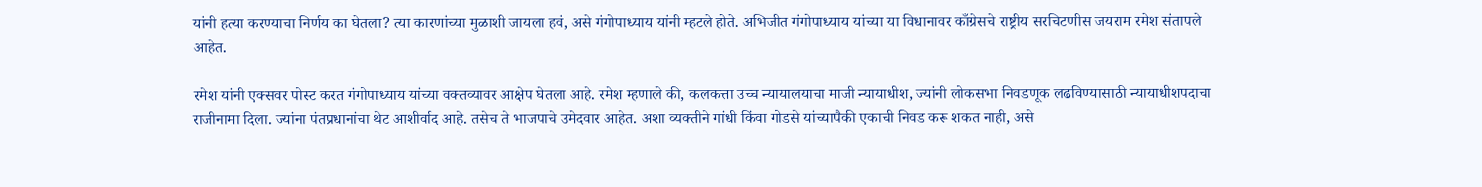यांनी हत्या करण्याचा निर्णय का घेतला? त्या कारणांच्या मुळाशी जायला हवं, असे गंगोपाध्याय यांनी म्हटले होते. अभिजीत गंगोपाध्याय यांच्या या विधानावर काँग्रेसचे राष्ट्रीय सरचिटणीस जयराम रमेश संतापले आहेत.

रमेश यांनी एक्सवर पोस्ट करत गंगोपाध्याय यांच्या वक्तव्यावर आक्षेप घेतला आहे. रमेश म्हणाले की, कलकत्ता उच्च न्यायालयाचा माजी न्यायाधीश, ज्यांनी लोकसभा निवडणूक लढविण्यासाठी न्यायाधीशपदाचा राजीनामा दिला. ज्यांना पंतप्रधानांचा थेट आशीर्वाद आहे. तसेच ते भाजपाचे उमेदवार आहेत. अशा व्यक्तीने गांधी किंवा गोडसे यांच्यापैकी एकाची निवड करू शकत नाही, असे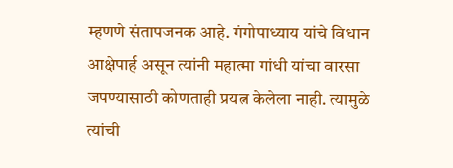म्हणणे संतापजनक आहे. गंगोपाध्याय यांचे विधान आक्षेपार्ह असून त्यांनी महात्मा गांधी यांचा वारसा जपण्यासाठी कोणताही प्रयत्न केलेला नाही. त्यामुळे त्यांची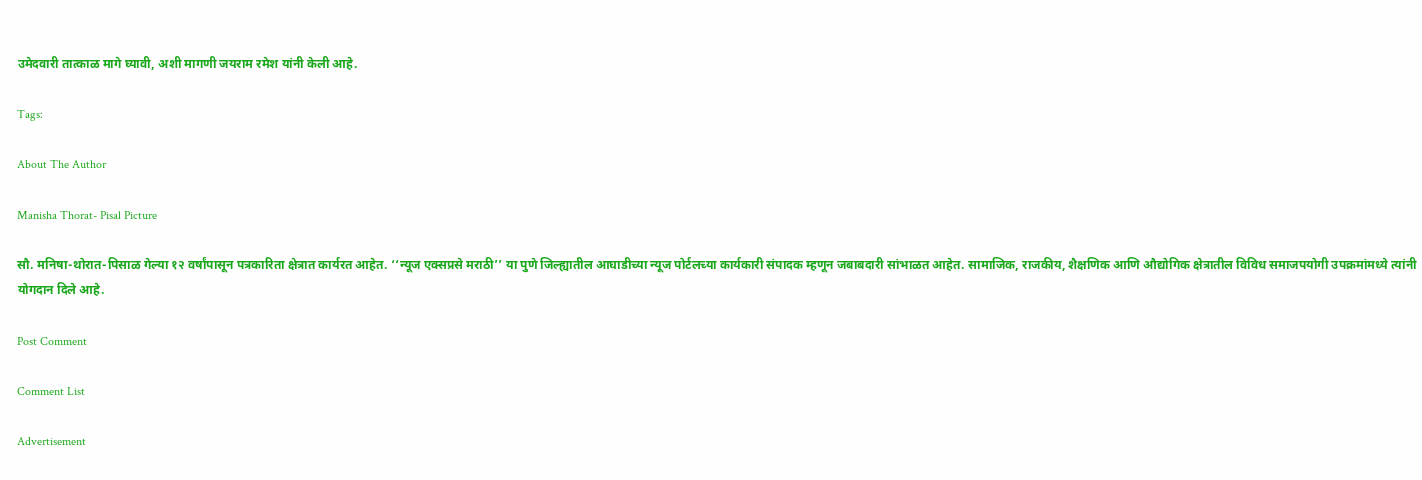उमेदवारी तात्काळ मागे घ्यावी, अशी मागणी जयराम रमेश यांनी केली आहे.

Tags:

About The Author

Manisha Thorat- Pisal Picture

सौ. मनिषा-थोरात-पिसाळ गेल्या १२ वर्षांपासून पत्रकारिता क्षेत्रात कार्यरत आहेत. ‘‘न्यूज एक्सप्रसे मराठी’’ या पुणे जिल्ह्यातील आघाडीच्या न्यूज पोर्टलच्या कार्यकारी संपादक म्हणून जबाबदारी सांभाळत आहेत. सामाजिक, राजकीय, शैक्षणिक आणि औद्योगिक क्षेत्रातील विविध समाजपयोगी उपक्रमांमध्ये त्यांनी योगदान दिले आहे.

Post Comment

Comment List

Advertisement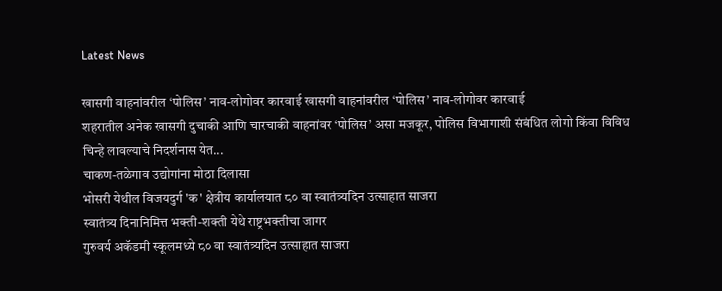Latest News

खासगी वाहनांवरील ‘पोलिस’ नाव-लोगोवर कारवाई खासगी वाहनांवरील ‘पोलिस’ नाव-लोगोवर कारवाई
शहरातील अनेक खासगी दुचाकी आणि चारचाकी वाहनांवर ‘पोलिस’ असा मजकूर, पोलिस विभागाशी संबंधित लोगो किंवा विविध चिन्हे लावल्याचे निदर्शनास येत...
चाकण-तळेगाव उद्योगांना मोठा दिलासा
भोसरी येथील विजयदुर्ग 'क' क्षेत्रीय कार्यालयात ८० वा स्वातंत्र्यदिन उत्साहात साजरा
स्वातंत्र्य दिनानिमित्त भक्ती-शक्ती येथे राष्ट्रभक्तीचा जागर
गुरुवर्य अकॅडमी स्कूलमध्ये ८० वा स्वातंत्र्यदिन उत्साहात साजरा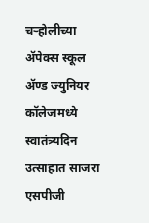चऱ्होलीच्या अ‍ॅपेक्स स्कूल अ‍ॅण्ड ज्युनियर कॉलेजमध्ये स्वातंत्र्यदिन उत्साहात साजरा
एसपीजी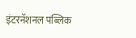इंटरनॅशनल पब्लिक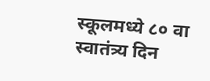स्कूलमध्ये ८० वा स्वातंत्र्य दिन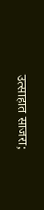उत्साहात साजरा;